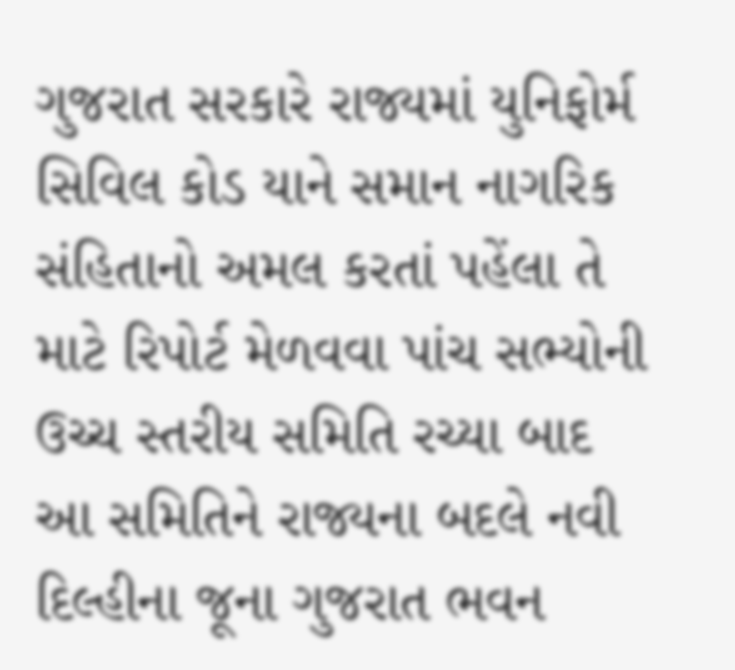ગુજરાત સરકારે રાજ્યમાં યુનિફોર્મ સિવિલ કોડ યાને સમાન નાગરિક સંહિતાનો અમલ કરતાં પહેંલા તે માટે રિપોર્ટ મેળવવા પાંચ સભ્યોની ઉચ્ચ સ્તરીય સમિતિ રચ્યા બાદ આ સમિતિને રાજ્યના બદલે નવી દિલ્હીના જૂના ગુજરાત ભવન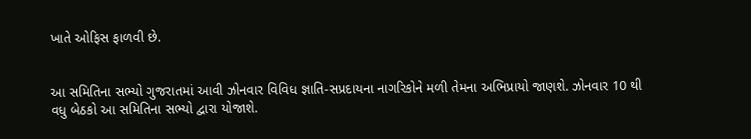ખાતે ઓફિસ ફાળવી છે.


આ સમિતિના સભ્યો ગુજરાતમાં આવી ઝોનવાર વિવિધ જ્ઞાતિ-સપ્રદાયના નાગરિકોને મળી તેમના અભિપ્રાયો જાણશે. ઝોનવાર 10 થી વધુ બેઠકો આ સમિતિના સભ્યો દ્વારા યોજાશે.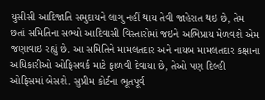યુસીસી આદિજાતિ સમુદાયને લાગુ નહીં થાય તેવી જાહેરાત થઇ છે, તેમ છતાં સમિતિના સભ્યો આદિવાસી વિસ્તારોમાં જઇને અભિપ્રાય મેળવશે એમ જણાવાઇ રહ્યું છે. આ સમિતિને મામલતદાર અને નાયબ મામલતદાર કક્ષાના અધિકારીઓ ઓફિસવર્ક માટે ફાળવી દેવાયા છે, તેઓ પણ દિલ્હી ઓફિસમાં બેસશે. સુપ્રીમ કોર્ટના ભૂતપૂર્વ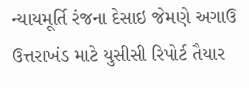ન્યાયમૂર્તિ રંજના દેસાઇ જેમણે અગાઉ ઉત્તરાખંડ માટે યુસીસી રિપોર્ટ તૈયાર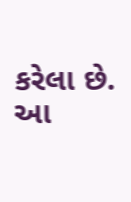કરેલા છે. આ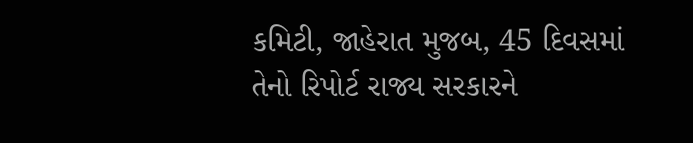કમિટી, જાહેરાત મુજબ, 45 દિવસમાં તેનો રિપોર્ટ રાજ્ય સરકારને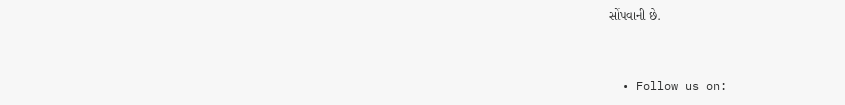સોંપવાની છે.


  • Follow us on: